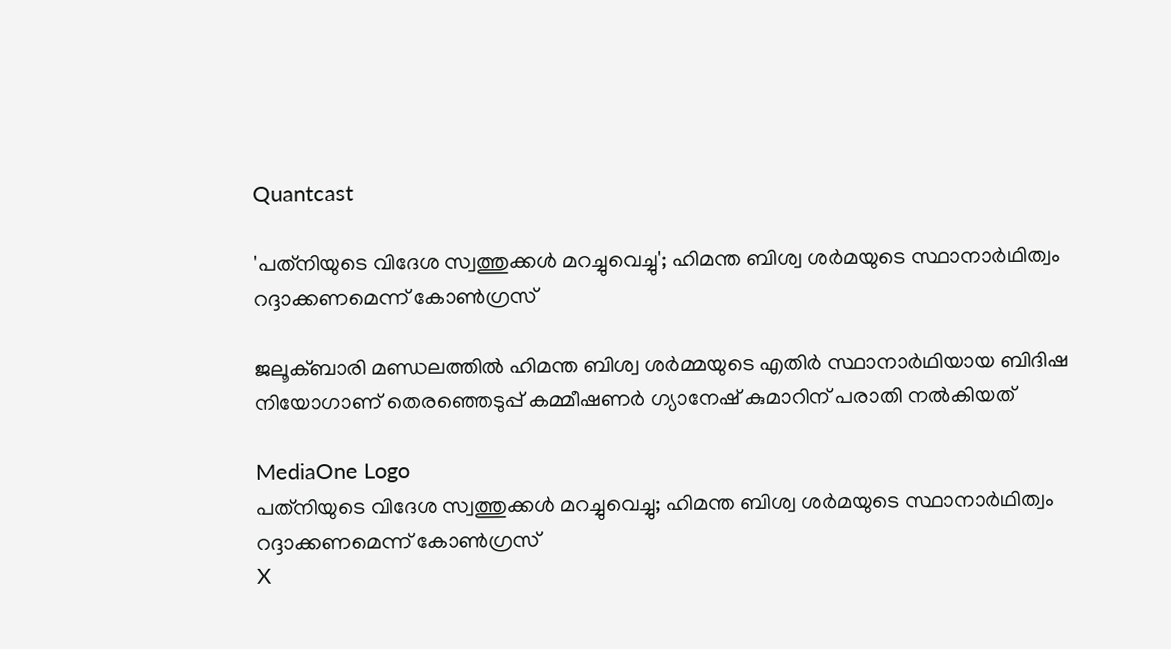Quantcast

'പത്‌നിയുടെ വിദേശ സ്വത്തുക്കൾ മറച്ചുവെച്ചു'; ഹിമന്ത ബിശ്വ ശർമയുടെ സ്ഥാനാർഥിത്വം റദ്ദാക്കണമെന്ന് കോൺഗ്രസ്

ജലൂക്ബാരി മണ്ഡലത്തിൽ ഹിമന്ത ബിശ്വ ശർമ്മയുടെ എതിർ സ്ഥാനാർഥിയായ ബിദിഷ നിയോഗാണ് തെരഞ്ഞെടുപ്പ് കമ്മീഷണർ ഗ്യാനേഷ് കുമാറിന് പരാതി നൽകിയത്

MediaOne Logo
പത്‌നിയുടെ വിദേശ സ്വത്തുക്കൾ മറച്ചുവെച്ചു; ഹിമന്ത ബിശ്വ ശർമയുടെ സ്ഥാനാർഥിത്വം റദ്ദാക്കണമെന്ന് കോൺഗ്രസ്
X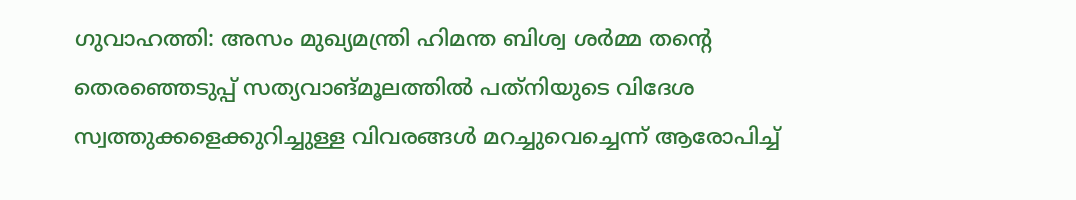ഗുവാഹത്തി: അസം മുഖ്യമന്ത്രി ഹിമന്ത ബിശ്വ ശർമ്മ തന്റെ തെരഞ്ഞെടുപ്പ് സത്യവാങ്മൂലത്തിൽ പത്‌നിയുടെ വിദേശ സ്വത്തുക്കളെക്കുറിച്ചുള്ള വിവരങ്ങൾ മറച്ചുവെച്ചെന്ന് ആരോപിച്ച്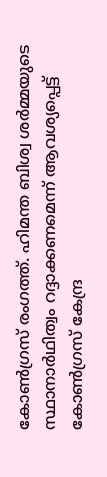കോൺഗ്രസ് രംഗത്ത്. ഹിമന്ത ബിശ്വ ശർമ്മയുടെ സ്ഥാനാർഥിത്വം റദ്ദാക്കണമെന്ന് ആവശ്യപ്പെട്ട് കോൺഗ്രസ് കേന്ദ്ര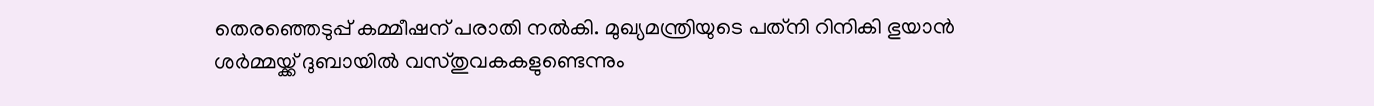തെരഞ്ഞെടുപ്പ് കമ്മീഷന് പരാതി നൽകി. മുഖ്യമന്ത്രിയുടെ പത്‌നി റിനികി ഭുയാൻ ശർമ്മയ്ക്ക് ദുബായിൽ വസ്തുവകകളുണ്ടെന്നും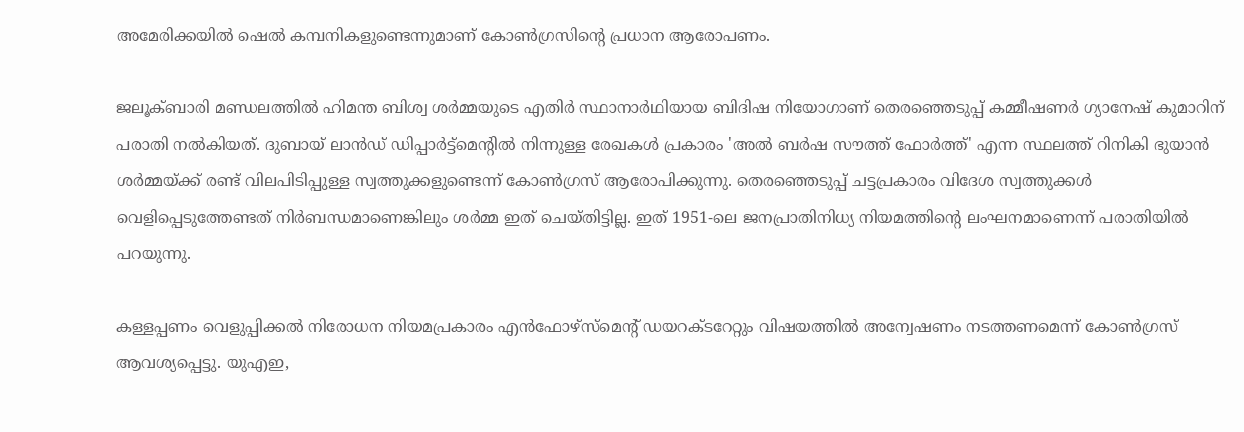അമേരിക്കയിൽ ഷെൽ കമ്പനികളുണ്ടെന്നുമാണ് കോൺഗ്രസിന്റെ പ്രധാന ആരോപണം.

ജലൂക്ബാരി മണ്ഡലത്തിൽ ഹിമന്ത ബിശ്വ ശർമ്മയുടെ എതിർ സ്ഥാനാർഥിയായ ബിദിഷ നിയോഗാണ് തെരഞ്ഞെടുപ്പ് കമ്മീഷണർ ഗ്യാനേഷ് കുമാറിന് പരാതി നൽകിയത്. ദുബായ് ലാൻഡ് ഡിപ്പാർട്ട്മെന്റിൽ നിന്നുള്ള രേഖകൾ പ്രകാരം 'അൽ ബർഷ സൗത്ത് ഫോർത്ത്' എന്ന സ്ഥലത്ത് റിനികി ഭുയാൻ ശർമ്മയ്ക്ക് രണ്ട് വിലപിടിപ്പുള്ള സ്വത്തുക്കളുണ്ടെന്ന് കോൺഗ്രസ് ആരോപിക്കുന്നു. തെരഞ്ഞെടുപ്പ് ചട്ടപ്രകാരം വിദേശ സ്വത്തുക്കൾ വെളിപ്പെടുത്തേണ്ടത് നിർബന്ധമാണെങ്കിലും ശർമ്മ ഇത് ചെയ്തിട്ടില്ല. ഇത് 1951-ലെ ജനപ്രാതിനിധ്യ നിയമത്തിന്റെ ലംഘനമാണെന്ന് പരാതിയിൽ പറയുന്നു.

കള്ളപ്പണം വെളുപ്പിക്കൽ നിരോധന നിയമപ്രകാരം എൻഫോഴ്സ്മെന്റ് ഡയറക്ടറേറ്റും വിഷയത്തിൽ അന്വേഷണം നടത്തണമെന്ന് കോൺഗ്രസ് ആവശ്യപ്പെട്ടു. യുഎഇ,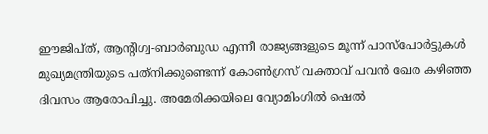ഈജിപ്ത്, ആന്റിഗ്വ-ബാർബുഡ എന്നീ രാജ്യങ്ങളുടെ മൂന്ന് പാസ്പോർട്ടുകൾ മുഖ്യമന്ത്രിയുടെ പത്‌നിക്കുണ്ടെന്ന് കോൺഗ്രസ് വക്താവ് പവൻ ഖേര കഴിഞ്ഞ ദിവസം ആരോപിച്ചു. അമേരിക്കയിലെ വ്യോമിംഗിൽ ഷെൽ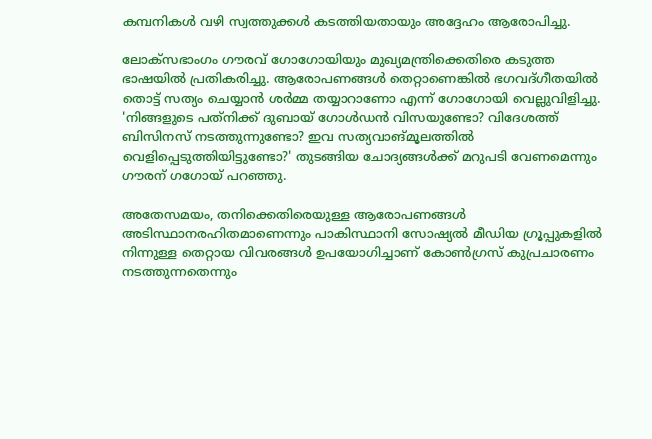കമ്പനികൾ വഴി സ്വത്തുക്കൾ കടത്തിയതായും അദ്ദേഹം ആരോപിച്ചു.

ലോക്സഭാംഗം ഗൗരവ് ഗോഗോയിയും മുഖ്യമന്ത്രിക്കെതിരെ കടുത്ത ഭാഷയിൽ പ്രതികരിച്ചു. ആരോപണങ്ങൾ തെറ്റാണെങ്കിൽ ഭഗവദ്ഗീതയിൽ തൊട്ട് സത്യം ചെയ്യാൻ ശർമ്മ തയ്യാറാണോ എന്ന് ഗോഗോയി വെല്ലുവിളിച്ചു. 'നിങ്ങളുടെ പത്‌നിക്ക് ദുബായ് ഗോൾഡൻ വിസയുണ്ടോ? വിദേശത്ത് ബിസിനസ് നടത്തുന്നുണ്ടോ? ഇവ സത്യവാങ്മൂലത്തിൽ വെളിപ്പെടുത്തിയിട്ടുണ്ടോ?' തുടങ്ങിയ ചോദ്യങ്ങൾക്ക് മറുപടി വേണമെന്നും ഗൗരന് ഗഗോയ് പറഞ്ഞു.

അതേസമയം, തനിക്കെതിരെയുള്ള ആരോപണങ്ങൾ അടിസ്ഥാനരഹിതമാണെന്നും പാകിസ്ഥാനി സോഷ്യൽ മീഡിയ ഗ്രൂപ്പുകളിൽ നിന്നുള്ള തെറ്റായ വിവരങ്ങൾ ഉപയോഗിച്ചാണ് കോൺഗ്രസ് കുപ്രചാരണം നടത്തുന്നതെന്നും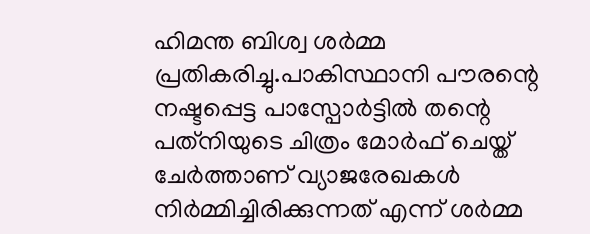ഹിമന്ത ബിശ്വ ശർമ്മ പ്രതികരിച്ചു.പാകിസ്ഥാനി പൗരന്റെ നഷ്ടപ്പെട്ട പാസ്പോർട്ടിൽ തന്റെ പത്‌നിയുടെ ചിത്രം മോർഫ് ചെയ്ത് ചേർത്താണ് വ്യാജരേഖകൾ നിർമ്മിച്ചിരിക്കുന്നത് എന്ന് ശർമ്മ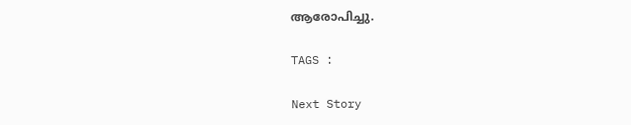ആരോപിച്ചു.

TAGS :

Next Story